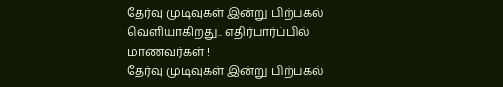தேர்வு முடிவுகள் இன்று பிற்பகல் வெளியாகிறது.. எதிர்பார்ப்பில் மாணவர்கள் !
தேர்வு முடிவுகள் இன்று பிற்பகல்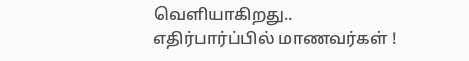வெளியாகிறது.. எதிர்பார்ப்பில் மாணவர்கள் !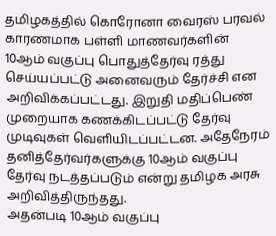தமிழகத்தில் கொரோனா வைரஸ் பரவல் காரணமாக பள்ளி மாணவர்களின் 10ஆம் வகுப்பு பொதுத்தேர்வு ரத்து செய்யப்பட்டு அனைவரும் தேர்ச்சி என அறிவிக்கப்பட்டது. இறுதி மதிப்பெண் முறையாக கணக்கிடப்பட்டு தேர்வு முடிவுகள் வெளியிடப்பட்டன. அதேநேரம் தனித்தேர்வர்களுக்கு 10ஆம் வகுப்பு தேர்வு நடத்தப்படும் என்று தமிழக அரசு அறிவித்திருந்தது.
அதன்படி 10ஆம் வகுப்பு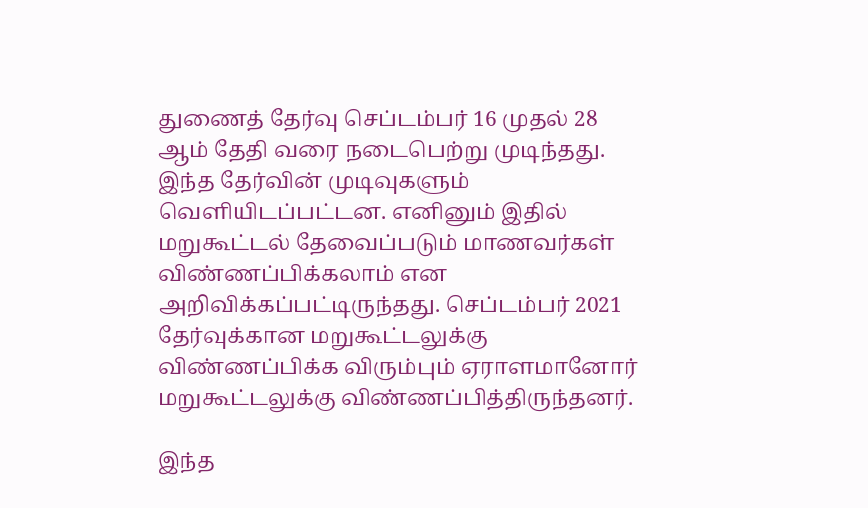துணைத் தேர்வு செப்டம்பர் 16 முதல் 28 ஆம் தேதி வரை நடைபெற்று முடிந்தது. இந்த தேர்வின் முடிவுகளும் வெளியிடப்பட்டன. எனினும் இதில் மறுகூட்டல் தேவைப்படும் மாணவர்கள் விண்ணப்பிக்கலாம் என அறிவிக்கப்பட்டிருந்தது. செப்டம்பர் 2021 தேர்வுக்கான மறுகூட்டலுக்கு விண்ணப்பிக்க விரும்பும் ஏராளமானோர் மறுகூட்டலுக்கு விண்ணப்பித்திருந்தனர்.

இந்த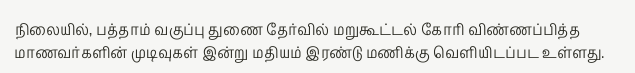நிலையில், பத்தாம் வகுப்பு துணை தேர்வில் மறுகூட்டல் கோரி விண்ணப்பித்த மாணவர்களின் முடிவுகள் இன்று மதியம் இரண்டு மணிக்கு வெளியிடப்பட உள்ளது.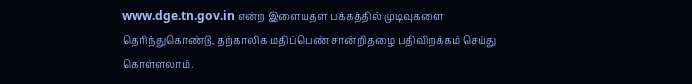www.dge.tn.gov.in என்ற இளையதள பக்கத்தில் முடிவுகளை தெரிந்துகொண்டு, தற்காலிக மதிப்பெண் சான்றிதழை பதிவிறக்கம் செய்து கொள்ளலாம்.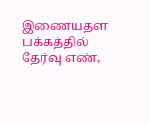இணையதள பக்கத்தில் தேர்வு எண்,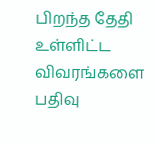பிறந்த தேதி உள்ளிட்ட விவரங்களை பதிவு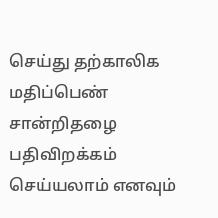செய்து தற்காலிக மதிப்பெண் சான்றிதழை பதிவிறக்கம் செய்யலாம் எனவும்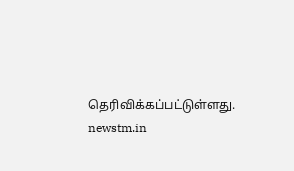தெரிவிக்கப்பட்டுள்ளது.
newstm.in